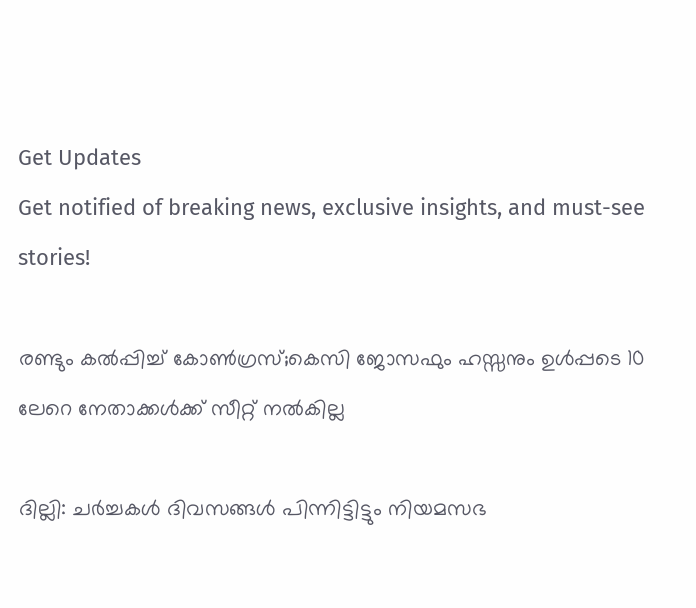Get Updates
Get notified of breaking news, exclusive insights, and must-see stories!

രണ്ടും കല്‍പ്പിച്ച് കോണ്‍ഗ്രസ്;കെസി ജോസഫും ഹസ്സനും ഉള്‍പ്പടെ 10 ലേറെ നേതാക്കള്‍ക്ക് സീറ്റ് നല്‍കില്ല

ദില്ലി: ചര്‍ച്ചകള്‍ ദിവസങ്ങള്‍ പിന്നിട്ടിട്ടും നിയമസഭ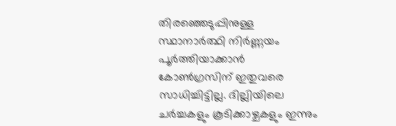തിരഞ്ഞെടുപ്പിനുള്ള സ്ഥാനാര്‍ത്ഥി നിര്‍ണ്ണയം പൂര്‍ത്തിയാക്കാന്‍ കോണ്‍ഗ്രസിന് ഇതുവരെ സാധിച്ചിട്ടില്ല. ദില്ലിയിലെ ചര്‍ച്ചകളും കൂടിക്കാഴ്ചകളും ഇന്നും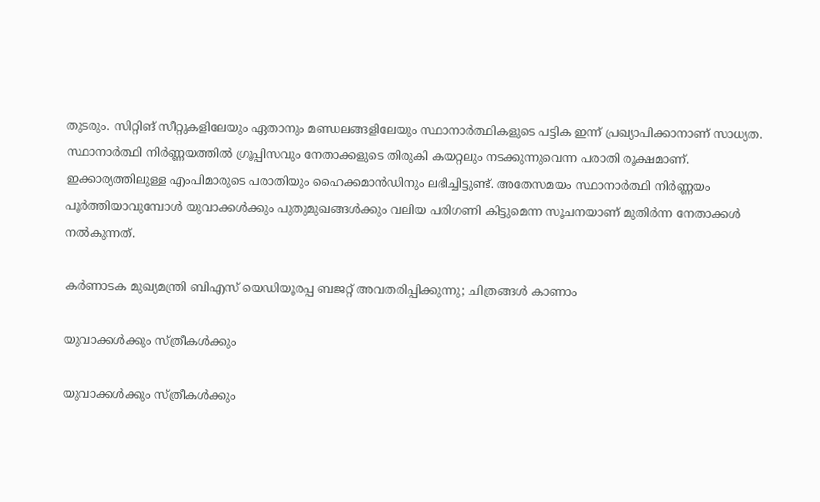തുടരും. സിറ്റിങ് സീറ്റുകളിലേയും ഏതാനും മണ്ഡലങ്ങളിലേയും സ്ഥാനാര്‍ത്ഥികളുടെ പട്ടിക ഇന്ന് പ്രഖ്യാപിക്കാനാണ് സാധ്യത. സ്ഥാനാര്‍ത്ഥി നിര്‍ണ്ണയത്തില്‍ ഗ്രൂപ്പിസവും നേതാക്കളുടെ തിരുകി കയറ്റലും നടക്കുന്നുവെന്ന പരാതി രൂക്ഷമാണ്. ഇക്കാര്യത്തിലുള്ള എംപിമാരുടെ പരാതിയും ഹൈക്കമാന്‍ഡിനും ലഭിച്ചിട്ടുണ്ട്. അതേസമയം സ്ഥാനാര്‍ത്ഥി നിര്‍ണ്ണയം പൂര്‍ത്തിയാവുമ്പോള്‍ യുവാക്കള്‍ക്കും പുതുമുഖങ്ങള്‍ക്കും വലിയ പരിഗണി കിട്ടുമെന്ന സൂചനയാണ് മുതിര്‍ന്ന നേതാക്കള്‍ നല്‍കുന്നത്.

കര്‍ണാടക മുഖ്യമന്ത്രി ബിഎസ് യെഡിയൂരപ്പ ബജറ്റ് അവതരിപ്പിക്കുന്നു; ചിത്രങ്ങള്‍ കാണാം

യുവാക്കള്‍ക്കും സ്ത്രീകള്‍ക്കും

യുവാക്കള്‍ക്കും സ്ത്രീകള്‍ക്കും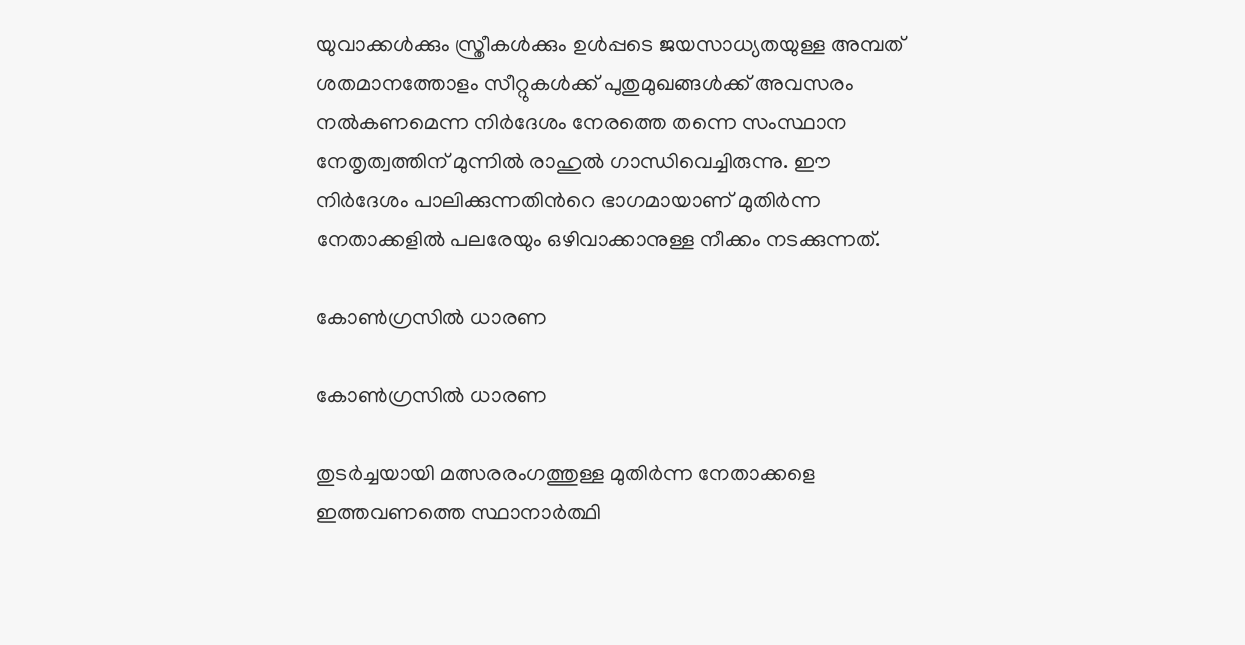യുവാക്കള്‍ക്കും സ്ത്രീകള്‍ക്കും ഉള്‍പ്പടെ ജയസാധ്യതയുള്ള അമ്പത് ശതമാനത്തോളം സീറ്റുകള്‍ക്ക് പുതുമുഖങ്ങള്‍ക്ക് അവസരം നല്‍കണമെന്ന നിര്‍ദേശം നേരത്തെ തന്നെ സംസ്ഥാന നേതൃത്വത്തിന് മുന്നില്‍ രാഹുല്‍ ഗാന്ധിവെച്ചിരുന്നു. ഈ നിര്‍ദേശം പാലിക്കുന്നതിന്‍റെ ഭാഗമായാണ് മുതിര്‍ന്ന നേതാക്കളില്‍ പലരേയും ഒഴിവാക്കാനുള്ള നീക്കം നടക്കുന്നത്.

കോണ്‍ഗ്രസില്‍ ധാരണ

കോണ്‍ഗ്രസില്‍ ധാരണ

തുടര്‍ച്ചയായി മത്സരരംഗത്തുള്ള മുതിര്‍ന്ന നേതാക്കളെ ഇത്തവണത്തെ സ്ഥാനാര്‍ത്ഥി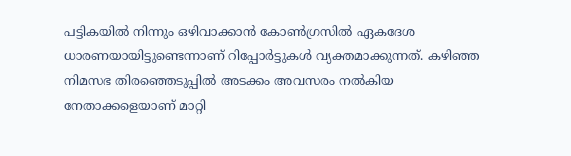പട്ടികയില്‍ നിന്നും ഒഴിവാക്കാന്‍ കോണ്‍ഗ്രസില്‍ ഏകദേശ ധാരണയായിട്ടുണ്ടെന്നാണ് റിപ്പോര്‍ട്ടുകള്‍ വ്യക്തമാക്കുന്നത്. കഴിഞ്ഞ നിമസഭ തിരഞ്ഞെടുപ്പില്‍ അടക്കം അവസരം നല്‍കിയ നേതാക്കളെയാണ് മാറ്റി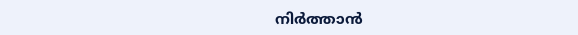നിര്‍ത്താന്‍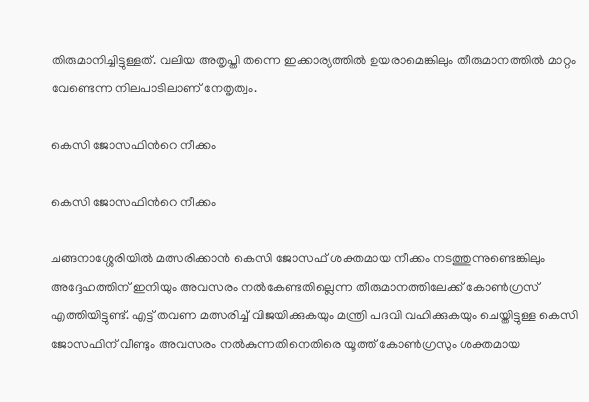തിരുമാനിച്ചിട്ടുള്ളത്. വലിയ അതൃപ്തി തന്നെ ഇക്കാര്യത്തില്‍ ഉയരാമെങ്കിലും തീരുമാനത്തില്‍ മാറ്റം വേണ്ടെന്ന നിലപാടിലാണ് നേതൃത്വം.

കെസി ജോസഫിന്‍റെ നീക്കം

കെസി ജോസഫിന്‍റെ നീക്കം

ചങ്ങനാശ്ശേരിയില്‍ മത്സരിക്കാന്‍ കെസി ജോസഫ് ശക്തമായ നീക്കം നടത്തുന്നുണ്ടെങ്കിലും അദ്ദേഹത്തിന് ഇനിയും അവസരം നല്‍കേണ്ടതില്ലെന്ന തീരുമാനത്തിലേക്ക് കോണ്‍ഗ്രസ് എത്തിയിട്ടുണ്ട്. എട്ട് തവണ മത്സരിച്ച് വിജയിക്കുകയും മന്ത്രി പദവി വഹിക്കുകയും ചെയ്തിട്ടുള്ള കെസി ജോസഫിന് വീണ്ടും അവസരം നല്‍കുന്നതിനെതിരെ യൂത്ത് കോണ്‍ഗ്രസും ശക്തമായ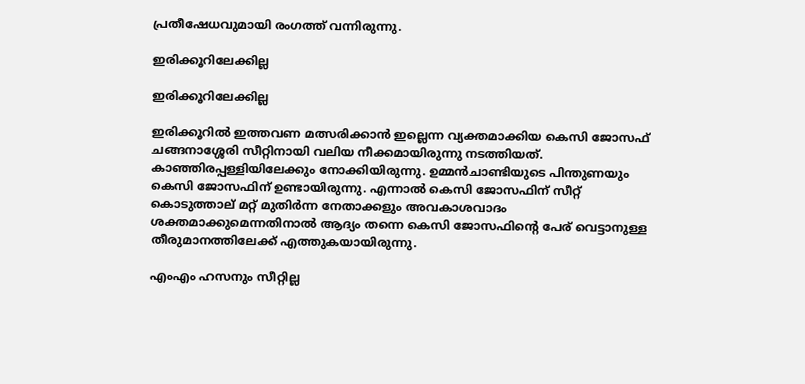പ്രതീഷേധവുമായി രംഗത്ത് വന്നിരുന്നു.

ഇരിക്കൂറിലേക്കില്ല

ഇരിക്കൂറിലേക്കില്ല

ഇരിക്കൂറില്‍ ഇത്തവണ മത്സരിക്കാന്‍ ഇല്ലെന്ന വ്യക്തമാക്കിയ കെസി ജോസഫ് ചങ്ങനാശ്ശേരി സീറ്റിനായി വലിയ നീക്കമായിരുന്നു നടത്തിയത്. കാഞ്ഞിരപ്പള്ളിയിലേക്കും നോക്കിയിരുന്നു. ഉമ്മന്‍ചാണ്ടിയുടെ പിന്തുണയും കെസി ജോസഫിന് ഉണ്ടായിരുന്നു. എന്നാല്‍ കെസി ജോസഫിന് സീറ്റ് കൊടുത്താല് മറ്റ് മുതിര്‍ന്ന നേതാക്കളും അവകാശവാദം ശക്തമാക്കുമെന്നതിനാല്‍ ആദ്യം തന്നെ കെസി ജോസഫിന്‍റെ പേര് വെട്ടാനുള്ള തീരുമാനത്തിലേക്ക് എത്തുകയായിരുന്നു.

എംഎം ഹസനും സീറ്റില്ല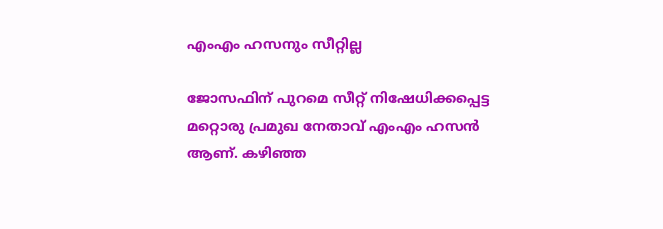എംഎം ഹസനും സീറ്റില്ല

ജോസഫിന് പുറമെ സീറ്റ് നിഷേധിക്കപ്പെട്ട മറ്റൊരു പ്രമുഖ നേതാവ് എംഎം ഹസന്‍ ആണ്. കഴിഞ്ഞ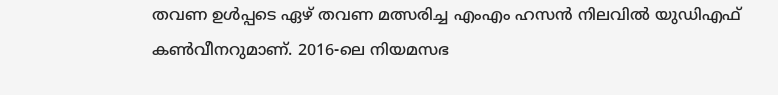തവണ ഉള്‍പ്പടെ ഏഴ് തവണ മത്സരിച്ച എംഎം ഹസന്‍ നിലവില്‍ യുഡിഎഫ് കണ്‍വീനറുമാണ്. 2016-ലെ നിയമസഭ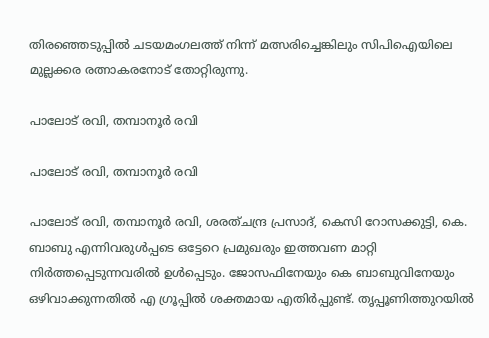തിരഞ്ഞെടുപ്പിൽ ചടയമംഗലത്ത് നിന്ന് മത്സരിച്ചെങ്കിലും സിപിഐയിലെ മുല്ലക്കര രത്നാകരനോട് തോറ്റിരുന്നു.

പാലോട് രവി, തമ്പാനൂർ രവി

പാലോട് രവി, തമ്പാനൂർ രവി

പാലോട് രവി, തമ്പാനൂർ രവി, ശരത്ചന്ദ്ര പ്രസാദ്, കെസി റോസക്കുട്ടി, കെ. ബാബു എന്നിവരുള്‍പ്പടെ ഒട്ടേറെ പ്രമുഖരും ഇത്തവണ മാറ്റി നിര്‍ത്തപ്പെടുന്നവരില്‍ ഉള്‍പ്പെടും. ജോസഫിനേയും കെ ബാബുവിനേയും ഒഴിവാക്കുന്നതില്‍ എ ഗ്രൂപ്പില്‍ ശക്തമായ എതിര്‍പ്പുണ്ട്. തൃപ്പൂണിത്തുറയിൽ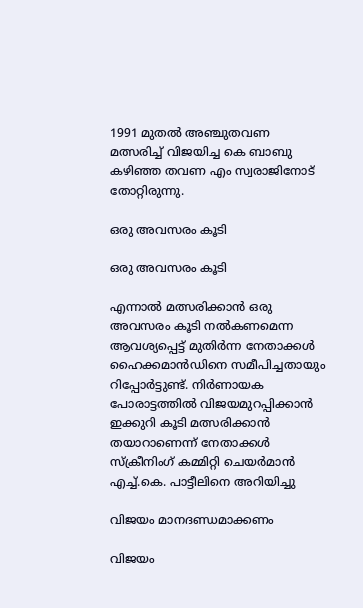1991 മുതൽ അഞ്ചുതവണ മത്സരിച്ച് വിജയിച്ച കെ ബാബു കഴിഞ്ഞ തവണ എം സ്വരാജിനോട് തോറ്റിരുന്നു.

ഒരു അവസരം കൂടി

ഒരു അവസരം കൂടി

എന്നാല്‍ മത്സരിക്കാന്‍ ഒരു അവസരം കൂടി നല്‍കണമെന്ന ആവശ്യപ്പെട്ട് മുതിര്‍ന്ന നേതാക്കള്‍ ഹൈക്കമാന്‍ഡിനെ സമീപിച്ചതായും റിപ്പോര്‍ട്ടുണ്ട്. നിര്‍ണായക പോരാട്ടത്തില്‍ വിജയമുറപ്പിക്കാന്‍ ഇക്കുറി കൂടി മത്സരിക്കാന്‍ തയാറാണെന്ന് നേതാക്കള്‍ സ്‌ക്രീനിംഗ് കമ്മിറ്റി ചെയര്‍മാന്‍ എച്ച്.കെ. പാട്ടീലിനെ അറിയിച്ചു

വിജയം മാനദണ്ഡമാക്കണം

വിജയം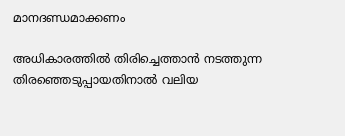മാനദണ്ഡമാക്കണം

അധികാരത്തില്‍ തിരിച്ചെത്താന്‍ നടത്തുന്ന തിരഞ്ഞെടുപ്പായതിനാല്‍ വലിയ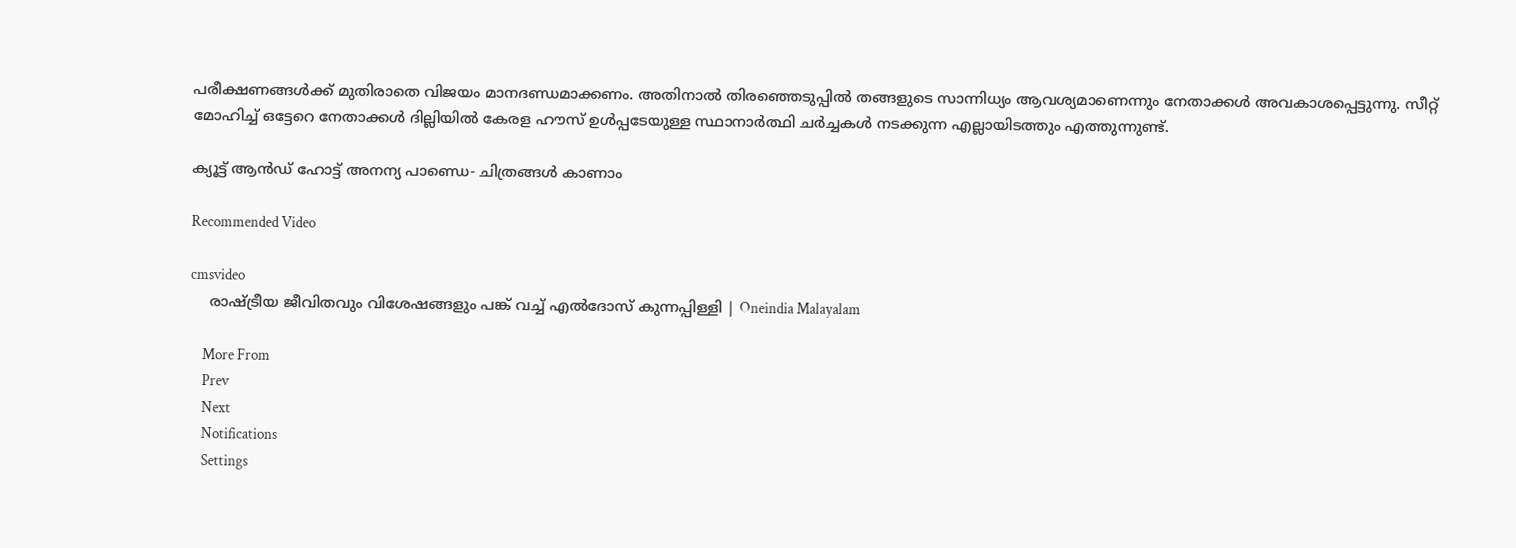പരീക്ഷണങ്ങള്‍ക്ക് മുതിരാതെ വിജയം മാനദണ്ഡമാക്കണം. അതിനാല്‍ തിരഞ്ഞെടുപ്പില്‍ തങ്ങളുടെ സാന്നിധ്യം ആവശ്യമാണെന്നും നേതാക്കള്‍ അവകാശപ്പെട്ടുന്നു. സീറ്റ് മോഹിച്ച് ഒട്ടേറെ നേതാക്കള്‍ ദില്ലിയില്‍ കേരള ഹൗസ് ഉള്‍പ്പടേയുള്ള സ്ഥാനാര്‍ത്ഥി ചര്‍ച്ചകള്‍ നടക്കുന്ന എല്ലായിടത്തും എത്തുന്നുണ്ട്.

ക്യൂട്ട് ആൻഡ് ഹോട്ട് അനന്യ പാണ്ഡെ- ചിത്രങ്ങൾ കാണാം

Recommended Video

cmsvideo
    രാഷ്ട്രീയ ജീവിതവും വിശേഷങ്ങളും പങ്ക് വച്ച് എല്‍ദോസ് കുന്നപ്പിള്ളി | Oneindia Malayalam

    More From
    Prev
    Next
    Notifications
    Settings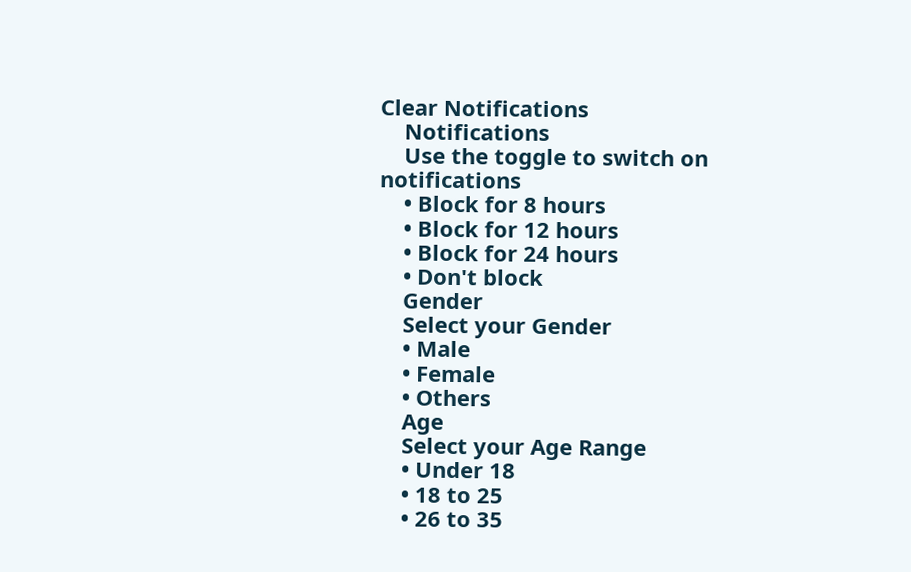Clear Notifications
    Notifications
    Use the toggle to switch on notifications
    • Block for 8 hours
    • Block for 12 hours
    • Block for 24 hours
    • Don't block
    Gender
    Select your Gender
    • Male
    • Female
    • Others
    Age
    Select your Age Range
    • Under 18
    • 18 to 25
    • 26 to 35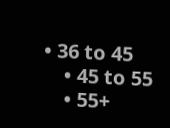• 36 to 45
    • 45 to 55
    • 55+